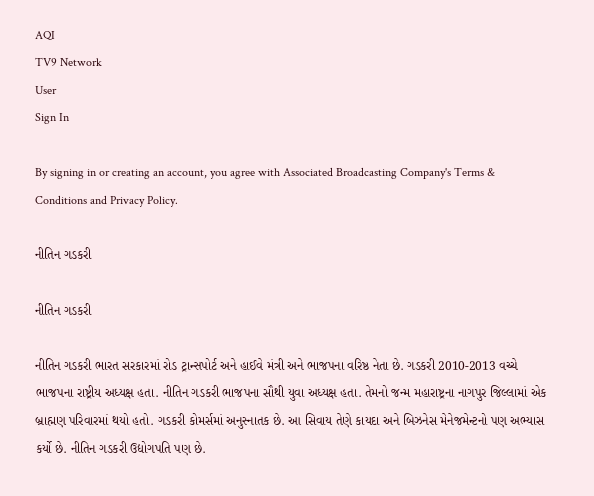AQI
TV9 Network
User
Sign In

By signing in or creating an account, you agree with Associated Broadcasting Company's Terms & Conditions and Privacy Policy.

નીતિન ગડકરી

નીતિન ગડકરી

નીતિન ગડકરી ભારત સરકારમાં રોડ ટ્રાન્સપોર્ટ અને હાઈવે મંત્રી અને ભાજપના વરિષ્ઠ નેતા છે. ગડકરી 2010-2013 વચ્ચે ભાજપના રાષ્ટ્રીય અધ્યક્ષ હતા. નીતિન ગડકરી ભાજપના સૌથી યુવા અધ્યક્ષ હતા. તેમનો જન્મ મહારાષ્ટ્રના નાગપુર જિલ્લામાં એક બ્રાહ્મણ પરિવારમાં થયો હતો. ગડકરી કોમર્સમાં અનુસ્નાતક છે. આ સિવાય તેણે કાયદા અને બિઝનેસ મેનેજમેન્ટનો પણ અભ્યાસ કર્યો છે. નીતિન ગડકરી ઉદ્યોગપતિ પણ છે.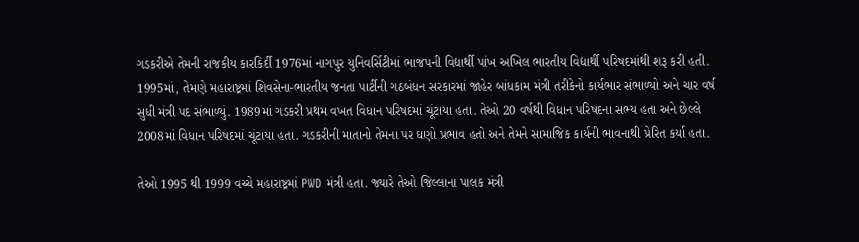ગડકરીએ તેમની રાજકીય કારકિર્દી 1976માં નાગપુર યુનિવર્સિટીમાં ભાજપની વિદ્યાર્થી પાંખ અખિલ ભારતીય વિદ્યાર્થી પરિષદમાંથી શરૂ કરી હતી. 1995માં, તેમણે મહારાષ્ટ્રમાં શિવસેના-ભારતીય જનતા પાર્ટીની ગઠબંધન સરકારમાં જાહેર બાંધકામ મંત્રી તરીકેનો કાર્યભાર સંભાળ્યો અને ચાર વર્ષ સુધી મંત્રી પદ સંભાળ્યું. 1989માં ગડકરી પ્રથમ વખત વિધાન પરિષદમાં ચૂંટાયા હતા. તેઓ 20 વર્ષથી વિધાન પરિષદના સભ્ય હતા અને છેલ્લે 2008માં વિધાન પરિષદમાં ચૂંટાયા હતા. ગડકરીની માતાનો તેમના પર ઘણો પ્રભાવ હતો અને તેમને સામાજિક કાર્યની ભાવનાથી પ્રેરિત કર્યા હતા.

તેઓ 1995 થી 1999 વચ્ચે મહારાષ્ટ્રમાં PWD મંત્રી હતા. જ્યારે તેઓ જિલ્લાના પાલક મંત્રી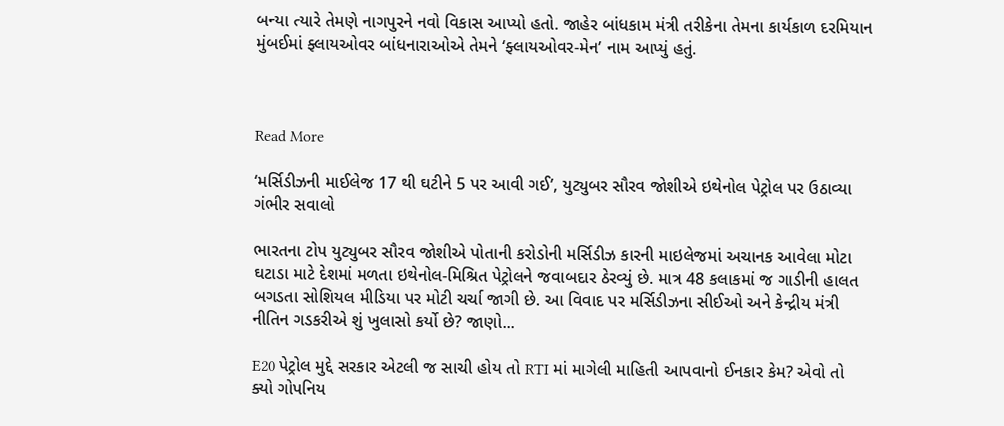બન્યા ત્યારે તેમણે નાગપુરને નવો વિકાસ આપ્યો હતો. જાહેર બાંધકામ મંત્રી તરીકેના તેમના કાર્યકાળ દરમિયાન મુંબઈમાં ફ્લાયઓવર બાંધનારાઓએ તેમને ‘ફ્લાયઓવર-મેન’ નામ આપ્યું હતું.



Read More

‘મર્સિડીઝની માઈલેજ 17 થી ઘટીને 5 પર આવી ગઈ’, યુટ્યુબર સૌરવ જોશીએ ઇથેનોલ પેટ્રોલ પર ઉઠાવ્યા ગંભીર સવાલો

ભારતના ટોપ યુટ્યુબર સૌરવ જોશીએ પોતાની કરોડોની મર્સિડીઝ કારની માઇલેજમાં અચાનક આવેલા મોટા ઘટાડા માટે દેશમાં મળતા ઇથેનોલ-મિશ્રિત પેટ્રોલને જવાબદાર ઠેરવ્યું છે. માત્ર 48 કલાકમાં જ ગાડીની હાલત બગડતા સોશિયલ મીડિયા પર મોટી ચર્ચા જાગી છે. આ વિવાદ પર મર્સિડીઝના સીઈઓ અને કેન્દ્રીય મંત્રી નીતિન ગડકરીએ શું ખુલાસો કર્યો છે? જાણો...

E20 પેટ્રોલ મુદ્દે સરકાર એટલી જ સાચી હોય તો RTI માં માગેલી માહિતી આપવાનો ઈનકાર કેમ? એવો તો ક્યો ગોપનિય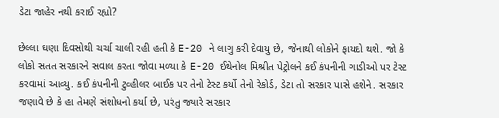ડેટા જાહેર નથી કરાઈ રહ્યો?

છેલ્લા ઘણા દિવસોથી ચર્ચા ચાલી રહી હતી કે E-20 ને લાગુ કરી દેવાયુ છે, જેનાથી લોકોને ફાયદો થશે. જો કે લોકો સતત સરકારને સવાલ કરતા જોવા મળ્યા કે E-20 ઈથેનોલ મિશ્રીત પેટ્રોલને કઈ કંપનીની ગાડીઓ પર ટેસ્ટ કરવામાં આવ્યુ. કઈ કંપનીની ટુવ્હીલર બાઈક પર તેનો ટેસ્ટ કર્યો તેનો રેકોર્ડ, ડેટા તો સરકાર પાસે હશેને. સરકાર જણાવે છે કે હા તેમણે સંશોધનો કર્યા છે, પરંતુ જ્યારે સરકાર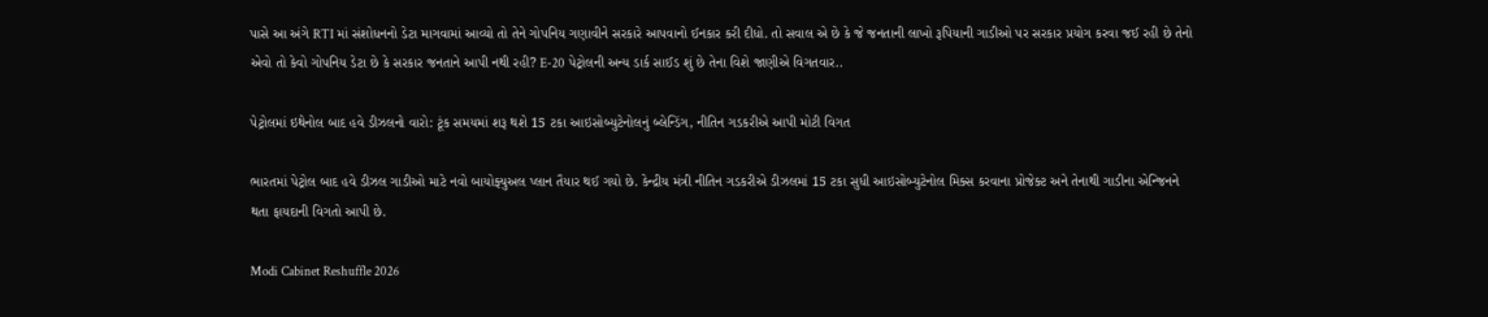પાસે આ અંગે RTI માં સંશોધનનો ડેટા માગવામાં આવ્યો તો તેને ગોપનિય ગણાવીને સરકારે આપવાનો ઈનકાર કરી દીધો. તો સવાલ એ છે કે જે જનતાની લાખો રૂપિયાની ગાડીઓ પર સરકાર પ્રયોગ કરવા જઈ રહી છે તેનો એવો તો કેવો ગોપનિય ડેટા છે કે સરકાર જનતાને આપી નથી રહી? E-20 પેટ્રોલની અન્ય ડાર્ક સાઈડ શું છે તેના વિશે જાણીએ વિગતવાર..

પેટ્રોલમાં ઇથેનોલ બાદ હવે ડીઝલનો વારો: ટૂંક સમયમાં શરૂ થશે 15 ટકા આઇસોબ્યુટેનોલનું બ્લેન્ડિંગ, નીતિન ગડકરીએ આપી મોટી વિગત

ભારતમાં પેટ્રોલ બાદ હવે ડીઝલ ગાડીઓ માટે નવો બાયોફ્યુઅલ પ્લાન તૈયાર થઈ ગયો છે. કેન્દ્રીય મંત્રી નીતિન ગડકરીએ ડીઝલમાં 15 ટકા સુધી આઇસોબ્યુટેનોલ મિક્સ કરવાના પ્રોજેક્ટ અને તેનાથી ગાડીના એન્જિનને થતા ફાયદાની વિગતો આપી છે.

Modi Cabinet Reshuffle 2026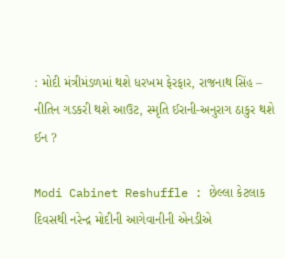: મોદી મંત્રીમંડળમાં થશે ધરખમ ફેરફાર, રાજનાથ સિંહ – નીતિન ગડકરી થશે આઉટ, સ્મૃતિ ઈરાની-અનુરાગ ઠાકુર થશે ઈન ?

Modi Cabinet Reshuffle : છેલ્લા કેટલાક દિવસથી નરેન્દ્ર મોદીની આગેવાનીની એનડીએ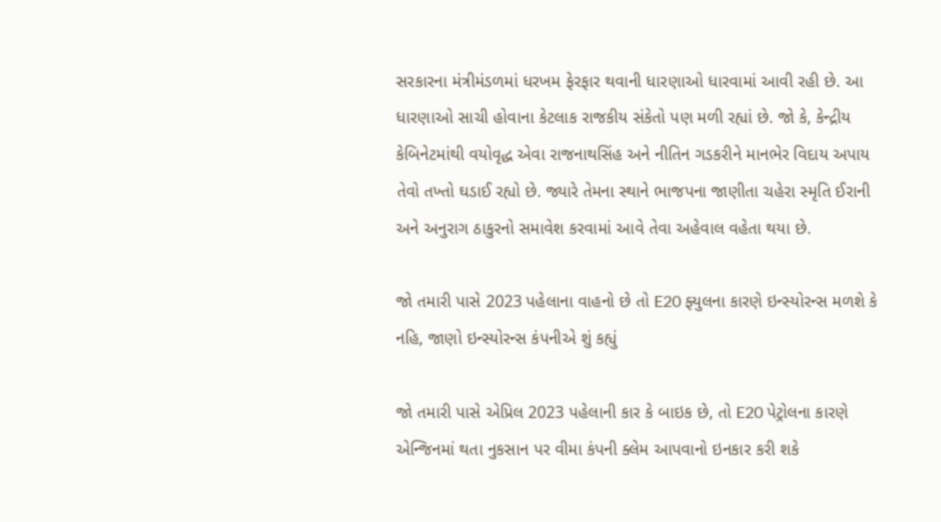સરકારના મંત્રીમંડળમાં ધરખમ ફેરફાર થવાની ધારણાઓ ધારવામાં આવી રહી છે. આ ધારણાઓ સાચી હોવાના કેટલાક રાજકીય સંકેતો પણ મળી રહ્યાં છે. જો કે, કેન્દ્રીય કેબિનેટમાંથી વયોવૃદ્ધ એવા રાજનાથસિંહ અને નીતિન ગડકરીને માનભેર વિદાય અપાય તેવો તખ્તો ઘડાઈ રહ્યો છે. જ્યારે તેમના સ્થાને ભાજપના જાણીતા ચહેરા સ્મૃતિ ઈરાની અને અનુરાગ ઠાકુરનો સમાવેશ કરવામાં આવે તેવા અહેવાલ વહેતા થયા છે.

જો તમારી પાસે 2023 પહેલાના વાહનો છે તો E20 ફ્યુલના કારણે ઇન્સ્યોરન્સ મળશે કે નહિ, જાણો ઇન્સ્યોરન્સ કંપનીએ શું કહ્યું

જો તમારી પાસે એપ્રિલ 2023 પહેલાની કાર કે બાઇક છે, તો E20 પેટ્રોલના કારણે એન્જિનમાં થતા નુકસાન પર વીમા કંપની ક્લેમ આપવાનો ઇનકાર કરી શકે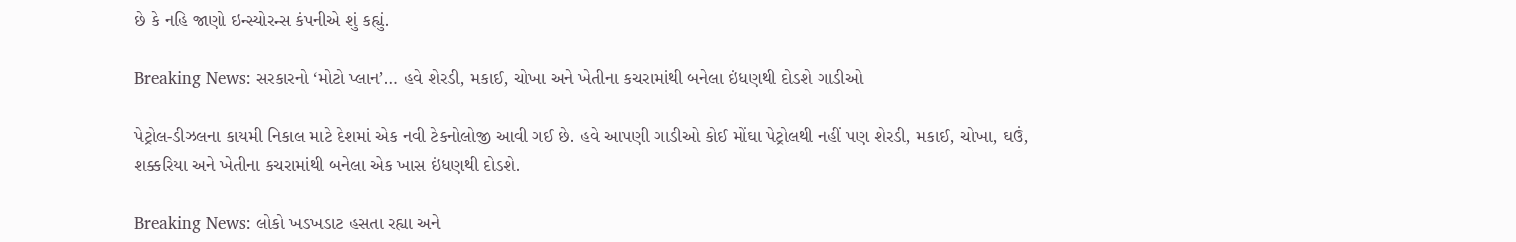છે કે નહિ જાણો ઇન્સ્યોરન્સ કંપનીએ શું કહ્યું.

Breaking News: સરકારનો ‘મોટો પ્લાન’… હવે શેરડી, મકાઈ, ચોખા અને ખેતીના કચરામાંથી બનેલા ઇંધણથી દોડશે ગાડીઓ

પેટ્રોલ-ડીઝલના કાયમી નિકાલ માટે દેશમાં એક નવી ટેકનોલોજી આવી ગઈ છે. હવે આપણી ગાડીઓ કોઈ મોંઘા પેટ્રોલથી નહીં પણ શેરડી, મકાઈ, ચોખા, ઘઉં, શક્કરિયા અને ખેતીના કચરામાંથી બનેલા એક ખાસ ઇંધણથી દોડશે.

Breaking News: લોકો ખડખડાટ હસતા રહ્યા અને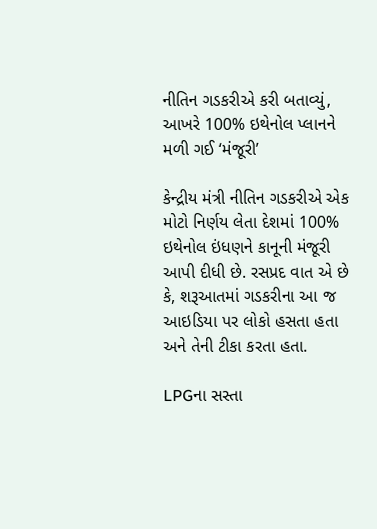નીતિન ગડકરીએ કરી બતાવ્યું, આખરે 100% ઇથેનોલ પ્લાનને મળી ગઈ ‘મંજૂરી’

કેન્દ્રીય મંત્રી નીતિન ગડકરીએ એક મોટો નિર્ણય લેતા દેશમાં 100% ઇથેનોલ ઇંધણને કાનૂની મંજૂરી આપી દીધી છે. રસપ્રદ વાત એ છે કે, શરૂઆતમાં ગડકરીના આ જ આઇડિયા પર લોકો હસતા હતા અને તેની ટીકા કરતા હતા.

LPGના સસ્તા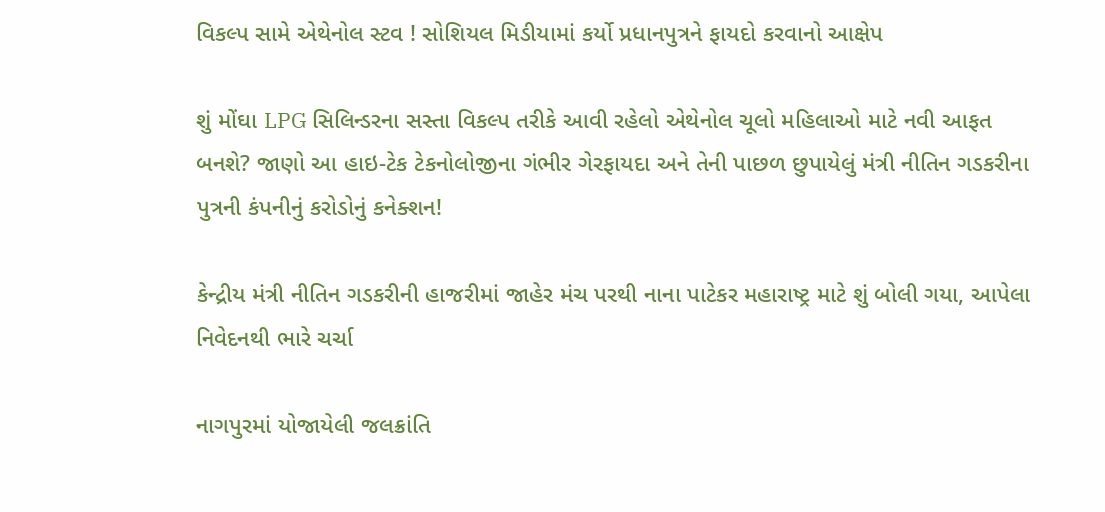વિકલ્પ સામે એથેનોલ સ્ટવ ! સોશિયલ મિડીયામાં કર્યો પ્રધાનપુત્રને ફાયદો કરવાનો આક્ષેપ

શું મોંઘા LPG સિલિન્ડરના સસ્તા વિકલ્પ તરીકે આવી રહેલો એથેનોલ ચૂલો મહિલાઓ માટે નવી આફત બનશે? જાણો આ હાઇ-ટેક ટેકનોલોજીના ગંભીર ગેરફાયદા અને તેની પાછળ છુપાયેલું મંત્રી નીતિન ગડકરીના પુત્રની કંપનીનું કરોડોનું કનેક્શન!

કેન્દ્રીય મંત્રી નીતિન ગડકરીની હાજરીમાં જાહેર મંચ પરથી નાના પાટેકર મહારાષ્ટ્ર માટે શું બોલી ગયા, આપેલા નિવેદનથી ભારે ચર્ચા

નાગપુરમાં યોજાયેલી જલક્રાંતિ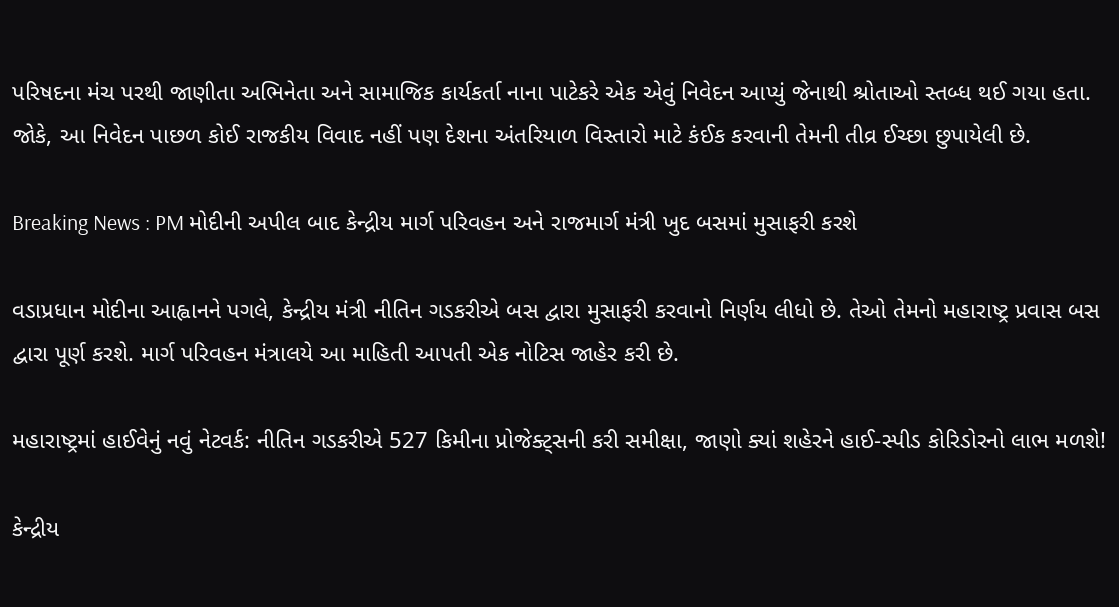પરિષદના મંચ પરથી જાણીતા અભિનેતા અને સામાજિક કાર્યકર્તા નાના પાટેકરે એક એવું નિવેદન આપ્યું જેનાથી શ્રોતાઓ સ્તબ્ધ થઈ ગયા હતા. જોકે, આ નિવેદન પાછળ કોઈ રાજકીય વિવાદ નહીં પણ દેશના અંતરિયાળ વિસ્તારો માટે કંઈક કરવાની તેમની તીવ્ર ઈચ્છા છુપાયેલી છે.

Breaking News : PM મોદીની અપીલ બાદ કેન્દ્રીય માર્ગ પરિવહન અને રાજમાર્ગ મંત્રી ખુદ બસમાં મુસાફરી કરશે

વડાપ્રધાન મોદીના આહ્વાનને પગલે, કેન્દ્રીય મંત્રી નીતિન ગડકરીએ બસ દ્વારા મુસાફરી કરવાનો નિર્ણય લીધો છે. તેઓ તેમનો મહારાષ્ટ્ર પ્રવાસ બસ દ્વારા પૂર્ણ કરશે. માર્ગ પરિવહન મંત્રાલયે આ માહિતી આપતી એક નોટિસ જાહેર કરી છે.

મહારાષ્ટ્રમાં હાઈવેનું નવું નેટવર્ક: નીતિન ગડકરીએ 527 કિમીના પ્રોજેક્ટ્સની કરી સમીક્ષા, જાણો ક્યાં શહેરને હાઈ-સ્પીડ કોરિડોરનો લાભ મળશે!

કેન્દ્રીય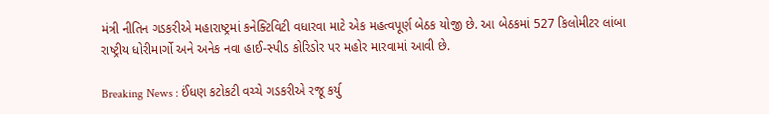મંત્રી નીતિન ગડકરીએ મહારાષ્ટ્રમાં કનેક્ટિવિટી વધારવા માટે એક મહત્વપૂર્ણ બેઠક યોજી છે. આ બેઠકમાં 527 કિલોમીટર લાંબા રાષ્ટ્રીય ધોરીમાર્ગો અને અનેક નવા હાઈ-સ્પીડ કોરિડોર પર મહોર મારવામાં આવી છે.

Breaking News : ઈંધણ કટોકટી વચ્ચે ગડકરીએ રજૂ કર્યુ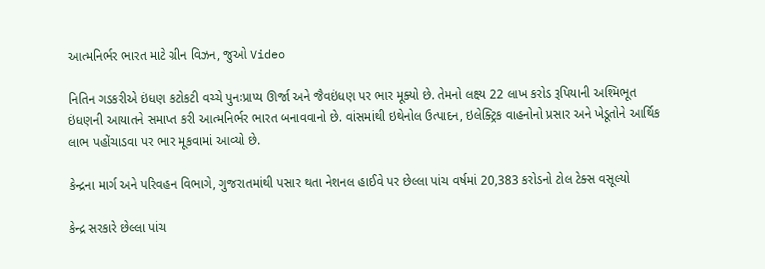આત્મનિર્ભર ભારત માટે ગ્રીન વિઝન, જુઓ Video

નિતિન ગડકરીએ ઇંધણ કટોકટી વચ્ચે પુનઃપ્રાપ્ય ઊર્જા અને જૈવઇંધણ પર ભાર મૂક્યો છે. તેમનો લક્ષ્ય 22 લાખ કરોડ રૂપિયાની અશ્મિભૂત ઇંધણની આયાતને સમાપ્ત કરી આત્મનિર્ભર ભારત બનાવવાનો છે. વાંસમાંથી ઇથેનોલ ઉત્પાદન, ઇલેક્ટ્રિક વાહનોનો પ્રસાર અને ખેડૂતોને આર્થિક લાભ પહોંચાડવા પર ભાર મૂકવામાં આવ્યો છે.

કેન્દ્રના માર્ગ અને પરિવહન વિભાગે, ગુજરાતમાંથી પસાર થતા નેશનલ હાઈવે પર છેલ્લા પાંચ વર્ષમાં 20,383 કરોડનો ટોલ ટેક્સ વસૂલ્યો

કેન્દ્ર સરકારે છેલ્લા પાંચ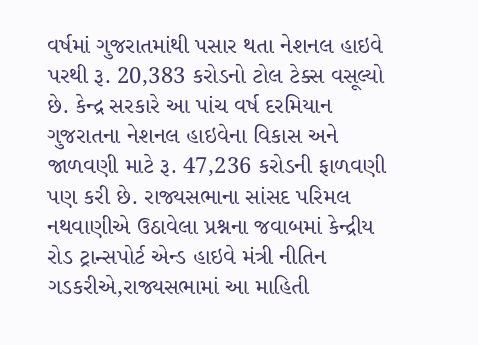વર્ષમાં ગુજરાતમાંથી પસાર થતા નેશનલ હાઇવે પરથી રૂ. 20,383 કરોડનો ટોલ ટેક્સ વસૂલ્યો છે. કેન્દ્ર સરકારે આ પાંચ વર્ષ દરમિયાન ગુજરાતના નેશનલ હાઇવેના વિકાસ અને જાળવણી માટે રૂ. 47,236 કરોડની ફાળવણી પણ કરી છે. રાજ્યસભાના સાંસદ પરિમલ નથવાણીએ ઉઠાવેલા પ્રશ્નના જવાબમાં કેન્દ્રીય રોડ ટ્રાન્સપોર્ટ એન્ડ હાઇવે મંત્રી નીતિન ગડકરીએ,રાજ્યસભામાં આ માહિતી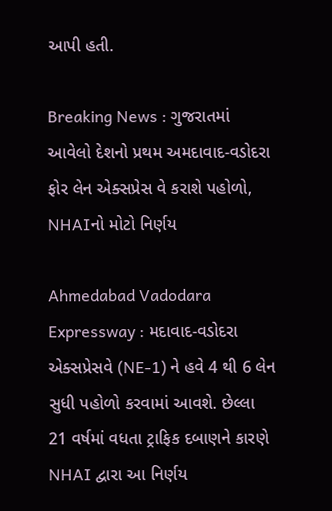આપી હતી.

Breaking News : ગુજરાતમાં આવેલો દેશનો પ્રથમ અમદાવાદ-વડોદરા ફોર લેન એક્સપ્રેસ વે કરાશે પહોળો, NHAIનો મોટો નિર્ણય

Ahmedabad Vadodara Expressway : મદાવાદ-વડોદરા એક્સપ્રેસવે (NE-1) ને હવે 4 થી 6 લેન સુધી પહોળો કરવામાં આવશે. છેલ્લા 21 વર્ષમાં વધતા ટ્રાફિક દબાણને કારણે NHAI દ્વારા આ નિર્ણય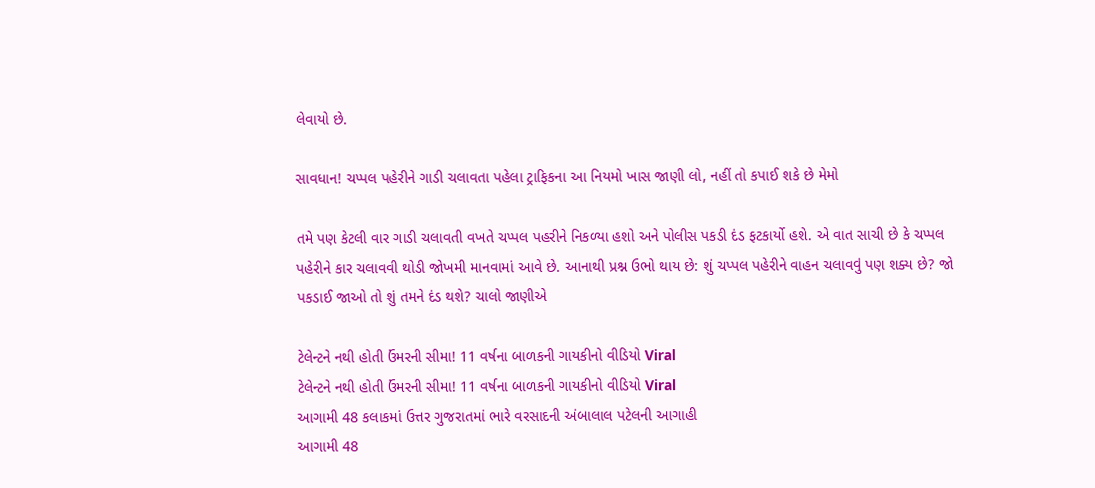લેવાયો છે.

સાવધાન! ચપ્પલ પહેરીને ગાડી ચલાવતા પહેલા ટ્રાફિકના આ નિયમો ખાસ જાણી લો, નહીં તો કપાઈ શકે છે મેમો

તમે પણ કેટલી વાર ગાડી ચલાવતી વખતે ચપ્પલ પહરીને નિકળ્યા હશો અને પોલીસ પકડી દંડ ફટકાર્યો હશે. એ વાત સાચી છે કે ચપ્પલ પહેરીને કાર ચલાવવી થોડી જોખમી માનવામાં આવે છે. આનાથી પ્રશ્ન ઉભો થાય છે: શું ચપ્પલ પહેરીને વાહન ચલાવવું પણ શક્ય છે? જો પકડાઈ જાઓ તો શું તમને દંડ થશે? ચાલો જાણીએ

ટેલેન્ટને નથી હોતી ઉંમરની સીમા! 11 વર્ષના બાળકની ગાયકીનો વીડિયો Viral
ટેલેન્ટને નથી હોતી ઉંમરની સીમા! 11 વર્ષના બાળકની ગાયકીનો વીડિયો Viral
આગામી 48 કલાકમાં ઉત્તર ગુજરાતમાં ભારે વરસાદની અંબાલાલ પટેલની આગાહી
આગામી 48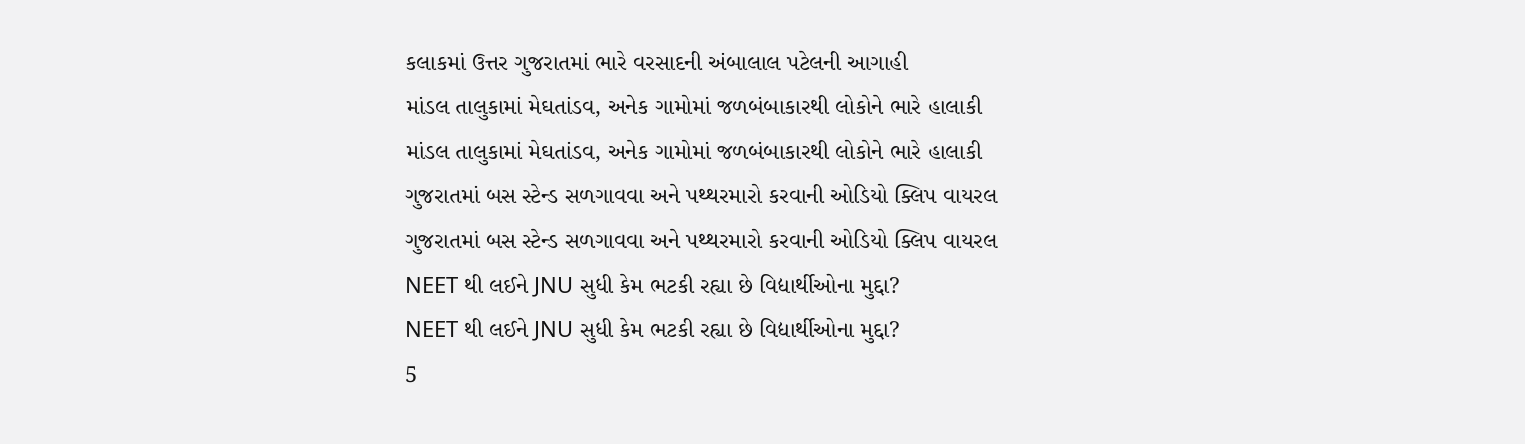કલાકમાં ઉત્તર ગુજરાતમાં ભારે વરસાદની અંબાલાલ પટેલની આગાહી
માંડલ તાલુકામાં મેઘતાંડવ, અનેક ગામોમાં જળબંબાકારથી લોકોને ભારે હાલાકી
માંડલ તાલુકામાં મેઘતાંડવ, અનેક ગામોમાં જળબંબાકારથી લોકોને ભારે હાલાકી
ગુજરાતમાં બસ સ્ટેન્ડ સળગાવવા અને પથ્થરમારો કરવાની ઓડિયો ક્લિપ વાયરલ
ગુજરાતમાં બસ સ્ટેન્ડ સળગાવવા અને પથ્થરમારો કરવાની ઓડિયો ક્લિપ વાયરલ
NEET થી લઈને JNU સુધી કેમ ભટકી રહ્યા છે વિદ્યાર્થીઓના મુદ્દા?
NEET થી લઈને JNU સુધી કેમ ભટકી રહ્યા છે વિદ્યાર્થીઓના મુદ્દા?
5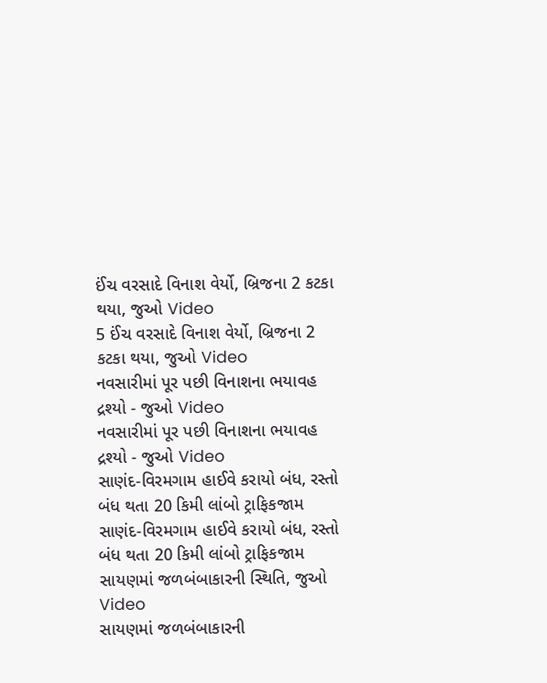ઈંચ વરસાદે વિનાશ વેર્યો, બ્રિજના 2 કટકા થયા, જુઓ Video
5 ઈંચ વરસાદે વિનાશ વેર્યો, બ્રિજના 2 કટકા થયા, જુઓ Video
નવસારીમાં પૂર પછી વિનાશના ભયાવહ દ્રશ્યો - જુઓ Video
નવસારીમાં પૂર પછી વિનાશના ભયાવહ દ્રશ્યો - જુઓ Video
સાણંદ-વિરમગામ હાઈવે કરાયો બંધ, રસ્તો બંધ થતા 20 કિમી લાંબો ટ્રાફિકજામ
સાણંદ-વિરમગામ હાઈવે કરાયો બંધ, રસ્તો બંધ થતા 20 કિમી લાંબો ટ્રાફિકજામ
સાયણમાં જળબંબાકારની સ્થિતિ, જુઓ Video
સાયણમાં જળબંબાકારની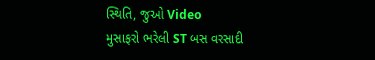સ્થિતિ, જુઓ Video
મુસાફરો ભરેલી ST બસ વરસાદી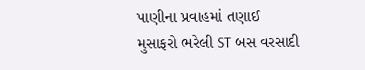પાણીના પ્રવાહમાં તણાઈ
મુસાફરો ભરેલી ST બસ વરસાદી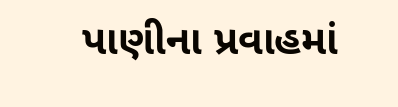પાણીના પ્રવાહમાં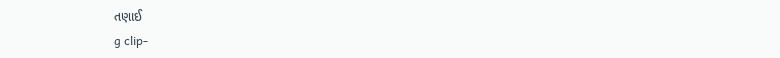તણાઈ
g clip-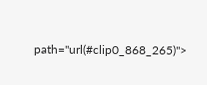path="url(#clip0_868_265)">